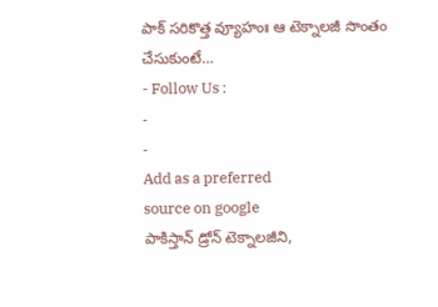పాక్ సరికొత్త వ్యూహంః ఆ టెక్నాలజీ సొంతం చేసుకుంటే…
- Follow Us :
-
-
Add as a preferred
source on google
పాకిస్తాన్ డ్రోన్ టెక్నాలజీని,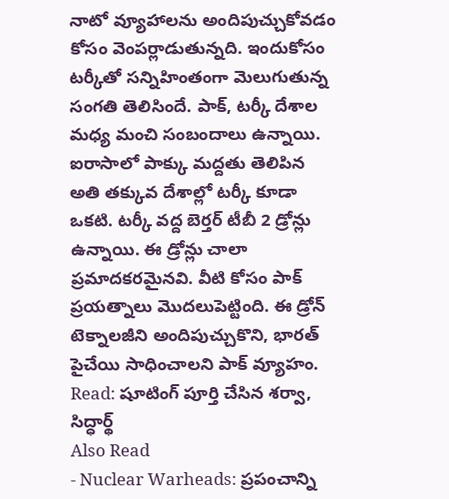నాటో వ్యూహాలను అందిపుచ్చుకోవడం కోసం వెంపర్లాడుతున్నది. ఇందుకోసం టర్కీతో సన్నిహింతంగా మెలుగుతున్న సంగతి తెలిసిందే. పాక్, టర్కీ దేశాల మధ్య మంచి సంబందాలు ఉన్నాయి. ఐరాసాలో పాక్కు మద్దతు తెలిపిన అతి తక్కువ దేశాల్లో టర్కీ కూడా ఒకటి. టర్కీ వద్ద బెర్తర్ టీబీ 2 డ్రోన్లు ఉన్నాయి. ఈ డ్రోన్లు చాలా ప్రమాదకరమైనవి. వీటి కోసం పాక్ ప్రయత్నాలు మొదలుపెట్టింది. ఈ డ్రోన్ టెక్నాలజీని అందిపుచ్చుకొని, భారత్ పైచేయి సాధించాలని పాక్ వ్యూహం.
Read: షూటింగ్ పూర్తి చేసిన శర్వా, సిద్ధార్థ్
Also Read
- Nuclear Warheads: ప్రపంచాన్ని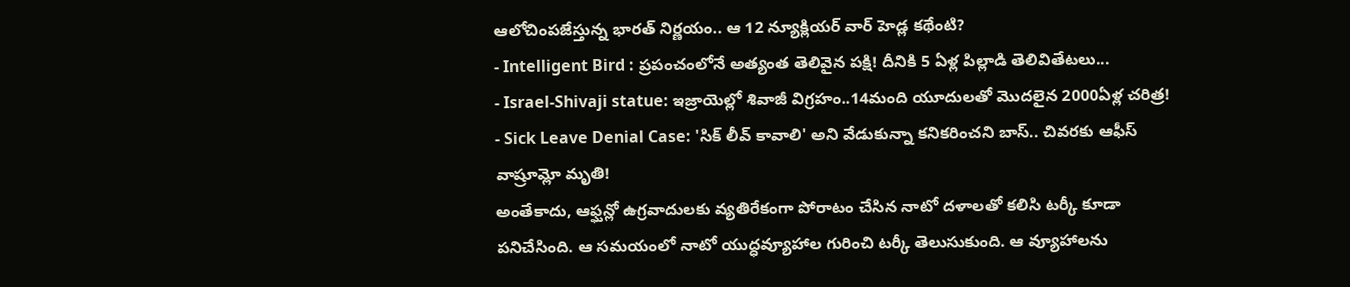ఆలోచింపజేస్తున్న భారత్ నిర్ణయం.. ఆ 12 న్యూక్లియర్ వార్ హెడ్ల కథేంటి?
- Intelligent Bird : ప్రపంచంలోనే అత్యంత తెలివైన పక్షి! దీనికి 5 ఏళ్ల పిల్లాడి తెలివితేటలు...
- Israel-Shivaji statue: ఇజ్రాయెల్లో శివాజీ విగ్రహం..14మంది యూదులతో మొదలైన 2000ఏళ్ల చరిత్ర!
- Sick Leave Denial Case: 'సిక్ లీవ్ కావాలి' అని వేడుకున్నా కనికరించని బాస్.. చివరకు ఆఫీస్ వాష్రూమ్లో మృతి!
అంతేకాదు, ఆఫ్ఘన్లో ఉగ్రవాదులకు వ్యతిరేకంగా పోరాటం చేసిన నాటో దళాలతో కలిసి టర్కీ కూడా పనిచేసింది. ఆ సమయంలో నాటో యుద్ధవ్యూహాల గురించి టర్కీ తెలుసుకుంది. ఆ వ్యూహాలను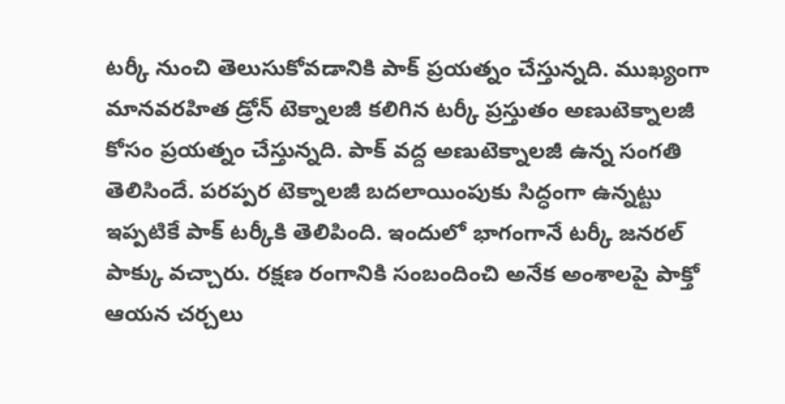టర్కీ నుంచి తెలుసుకోవడానికి పాక్ ప్రయత్నం చేస్తున్నది. ముఖ్యంగా మానవరహిత డ్రోన్ టెక్నాలజీ కలిగిన టర్కీ ప్రస్తుతం అణుటెక్నాలజీ కోసం ప్రయత్నం చేస్తున్నది. పాక్ వద్ద అణుటెక్నాలజీ ఉన్న సంగతి తెలిసిందే. పరప్పర టెక్నాలజీ బదలాయింపుకు సిద్ధంగా ఉన్నట్టు ఇప్పటికే పాక్ టర్కీకి తెలిపింది. ఇందులో భాగంగానే టర్కీ జనరల్ పాక్కు వచ్చారు. రక్షణ రంగానికి సంబందించి అనేక అంశాలపై పాక్తో ఆయన చర్చలు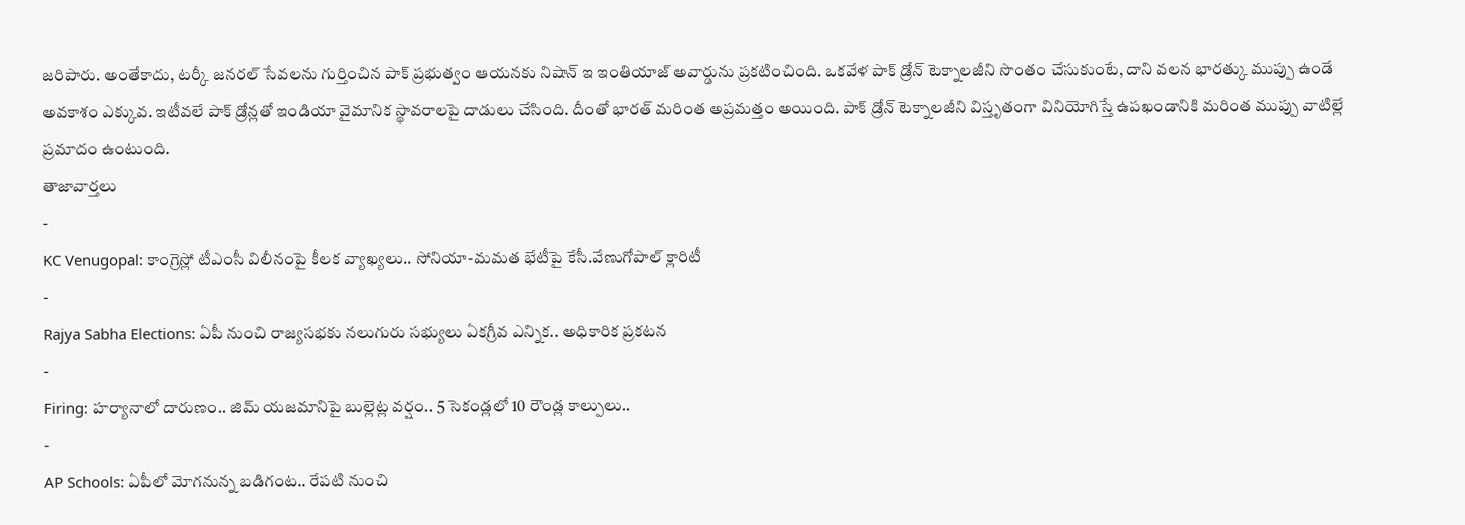జరిపారు. అంతేకాదు, టర్కీ జనరల్ సేవలను గుర్తించిన పాక్ ప్రభుత్వం ఆయనకు నిషాన్ ఇ ఇంతియాజ్ అవార్డును ప్రకటించింది. ఒకవేళ పాక్ డ్రోన్ టెక్నాలజీని సొంతం చేసుకుంటే, దాని వలన భారత్కు ముప్పు ఉండే అవకాశం ఎక్కువ. ఇటీవలే పాక్ డ్రోన్లతో ఇండియా వైమానిక స్థావరాలపై దాడులు చేసింది. దీంతో భారత్ మరింత అప్రమత్తం అయింది. పాక్ డ్రోన్ టెక్నాలజీని విస్తృతంగా వినియోగిస్తే ఉపఖండానికి మరింత ముప్పు వాటిల్లే ప్రమాదం ఉంటుంది.
తాజావార్తలు
-
KC Venugopal: కాంగ్రెస్లో టీఎంసీ విలీనంపై కీలక వ్యాఖ్యలు.. సోనియా-మమత భేటీపై కేసీ.వేణుగోపాల్ క్లారిటీ
-
Rajya Sabha Elections: ఏపీ నుంచి రాజ్యసభకు నలుగురు సభ్యులు ఏకగ్రీవ ఎన్నిక.. అధికారిక ప్రకటన
-
Firing: హర్యానాలో దారుణం.. జిమ్ యజమానిపై బుల్లెట్ల వర్షం.. 5 సెకండ్లలో 10 రౌండ్ల కాల్పులు..
-
AP Schools: ఏపీలో మోగనున్న బడిగంట.. రేపటి నుంచి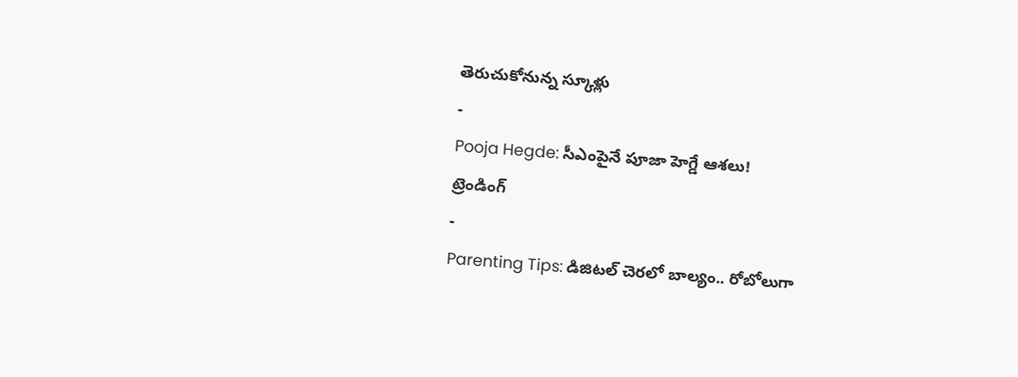తెరుచుకోనున్న స్కూళ్లు
-
Pooja Hegde: సీఎంపైనే పూజా హెగ్డే ఆశలు!
ట్రెండింగ్
-
Parenting Tips: డిజిటల్ చెరలో బాల్యం.. రోబోలుగా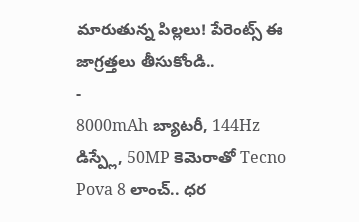మారుతున్న పిల్లలు! పేరెంట్స్ ఈ జాగ్రత్తలు తీసుకోండి..
-
8000mAh బ్యాటరీ, 144Hz డిస్ప్లే, 50MP కెమెరాతో Tecno Pova 8 లాంచ్.. ధర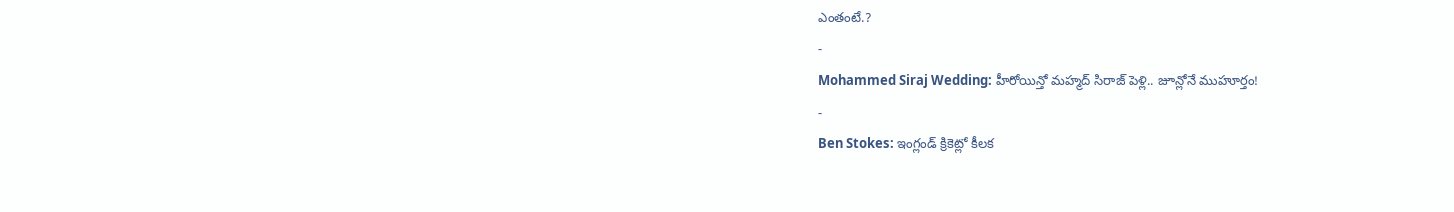ఎంతంటే.?
-
Mohammed Siraj Wedding: హీరోయిన్తో మహ్మద్ సిరాజ్ పెళ్లి.. జూన్లోనే ముహూర్తం!
-
Ben Stokes: ఇంగ్లండ్ క్రికెట్లో కీలక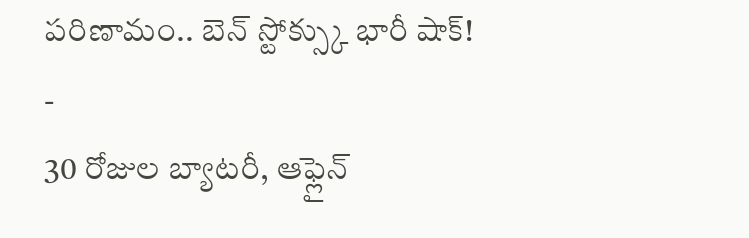పరిణామం.. బెన్ స్టోక్స్కు భారీ షాక్!
-
30 రోజుల బ్యాటరీ, ఆఫ్లైన్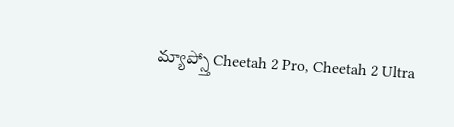మ్యాప్స్తో Cheetah 2 Pro, Cheetah 2 Ultra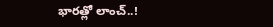భారత్లో లాంచ్..!